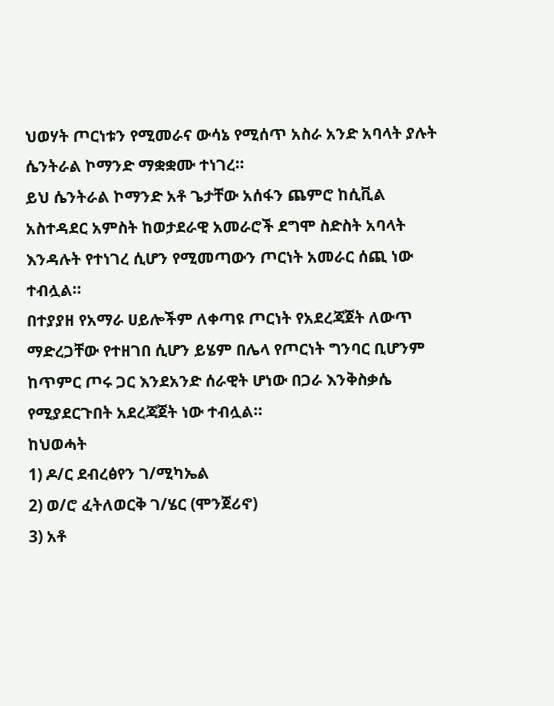ህወሃት ጦርነቱን የሚመራና ውሳኔ የሚሰጥ አስራ አንድ አባላት ያሉት ሴንትራል ኮማንድ ማቋቋሙ ተነገረ።
ይህ ሴንትራል ኮማንድ አቶ ጌታቸው አሰፋን ጨምሮ ከሲቪል አስተዳደር አምስት ከወታደራዊ አመራሮች ደግሞ ስድስት አባላት እንዳሉት የተነገረ ሲሆን የሚመጣውን ጦርነት አመራር ሰጪ ነው ተብሏል።
በተያያዘ የአማራ ሀይሎችም ለቀጣዩ ጦርነት የአደረጃጀት ለውጥ ማድረጋቸው የተዘገበ ሲሆን ይሄም በሌላ የጦርነት ግንባር ቢሆንም ከጥምር ጦሩ ጋር እንደአንድ ሰራዊት ሆነው በጋራ እንቅስቃሴ የሚያደርጉበት አደረጃጀት ነው ተብሏል።
ከህወሓት
1) ዶ/ር ደብረፅየን ገ/ሚካኤል
2) ወ/ሮ ፈትለወርቅ ገ/ሄር (ሞንጀሪኖ)
3) አቶ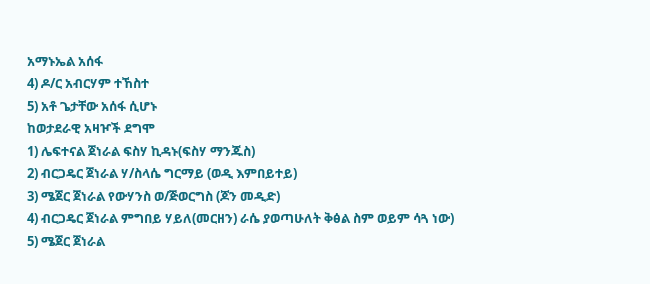አማኑኤል አሰፋ
4) ዶ/ር አብርሃም ተኸስተ
5) አቶ ጌታቸው አሰፋ ሲሆኑ
ከወታደራዊ አዛዦች ደግሞ
1) ሌፍተናል ጀነራል ፍስሃ ኪዳኑ(ፍስሃ ማንጁስ)
2) ብርጋዴር ጀነራል ሃ/ስላሴ ግርማይ (ወዲ እምበይተይ)
3) ሜጀር ጀነራል የውሃንስ ወ/ጅወርግስ (ጆን መዲድ)
4) ብርጋዴር ጀነራል ምግበይ ሃይለ(መርዘን) ራሴ ያወጣሁለት ቅፅል ስም ወይም ሳጓ ነው)
5) ሜጀር ጀነራል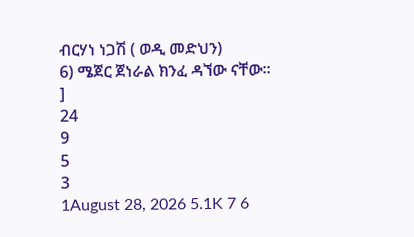ብርሃነ ነጋሽ ( ወዲ መድህን)
6) ሜጀር ጀነራል ክንፈ ዳኘው ናቸው።
]
24
9
5
3
1August 28, 2026 5.1K 7 6